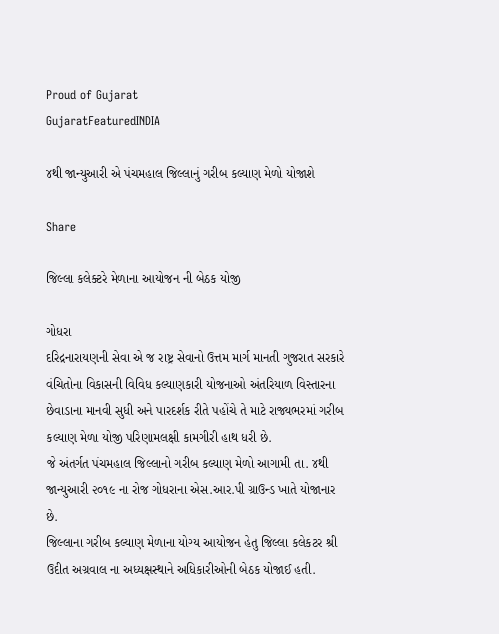Proud of Gujarat
GujaratFeaturedINDIA

૪થી જાન્યુઆરી એ પંચમહાલ જિલ્લાનું ગરીબ કલ્યાણ મેળો યોજાશે

Share

જિલ્લા કલેક્ટરે મેળાના આયોજન ની બેઠક યોજી

ગોધરા
દરિદ્રનારાયણની સેવા એ જ રાષ્ટ્ર સેવાનો ઉત્તમ માર્ગ માનતી ગુજરાત સરકારે વંચિતોના વિકાસની વિવિધ કલ્યાણકારી યોજનાઓ અંતરિયાળ વિસ્તારના છેવાડાના માનવી સુધી અને પારદર્શક રીતે પહોંચે તે માટે રાજ્યભરમાં ગરીબ કલ્યાણ મેળા યોજી પરિણામલક્ષી કામગીરી હાથ ધરી છે.
જે અંતર્ગત પંચમહાલ જિલ્લાનો ગરીબ કલ્યાણ મેળો આગામી તા. ૪થી જાન્યુઆરી ૨૦૧૯ ના રોજ ગોધરાના એસ.આર.પી ગ્રાઉન્ડ ખાતે યોજાનાર છે.
જિલ્લાના ગરીબ કલ્યાણ મેળાના યોગ્ય આયોજન હેતુ જિલ્લા કલેકટર શ્રી ઉદીત અગ્રવાલ ના અધ્યક્ષસ્થાને અધિકારીઓની બેઠક યોજાઈ હતી.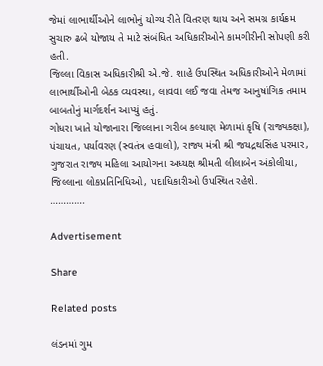જેમાં લાભાર્થીઓને લાભોનું યોગ્ય રીતે વિતરણ થાય અને સમગ્ર કાર્યક્રમ સુચારુ ઢબે યોજાય તે માટે સંબંધિત અધિકારીઓને કામગીરીની સોપણી કરી હતી.
જિલ્લા વિકાસ અધિકારીશ્રી એ.જે. શાહે ઉપસ્થિત અધિકારીઓને મેળામાં લાભાર્થીઓની બેઠક વ્યવસ્થા, લાવવા લઈ જવા તેમજ આનુષાંગિક તમામ બાબતોનું માર્ગદર્શન આપ્યું હતું.
ગોધરા ખાતે યોજાનારા જિલ્લાના ગરીબ કલ્યાણ મેળામાં કૃષિ (રાજ્યકક્ષા), પંચાયત, પર્યાવરણ (સ્વતંત્ર હવાલો), રાજ્ય મંત્રી શ્રી જયદ્રથસિંહ પરમાર, ગુજરાત રાજ્ય મહિલા આયોગના અધ્યક્ષ શ્રીમતી લીલાબેન અંકોલીયા, જિલ્લાના લોકપ્રતિનિધિઓ, પદાધિકારીઓ ઉપસ્થિત રહેશે.
………….

Advertisement

Share

Related posts

લંડનમાં ગુમ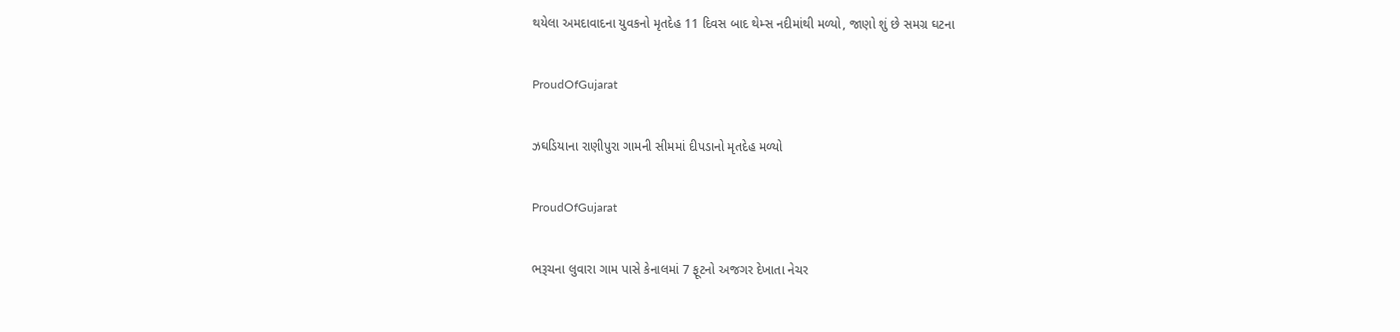થયેલા અમદાવાદના યુવકનો મૃતદેહ 11 દિવસ બાદ થેમ્સ નદીમાંથી મળ્યો, જાણો શું છે સમગ્ર ઘટના

ProudOfGujarat

ઝઘડિયાના રાણીપુરા ગામની સીમમાં દીપડાનો મૃતદેહ મળ્યો

ProudOfGujarat

ભરૂચના લુવારા ગામ પાસે કેનાલમાં 7 ફૂટનો અજગર દેખાતા નેચર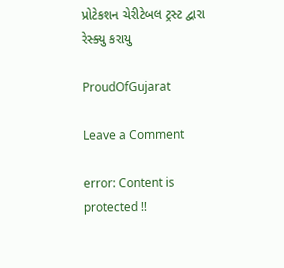પ્રોટેકશન ચેરીટેબલ ટ્રસ્ટ દ્વારા રેસ્ક્યુ કરાયુ

ProudOfGujarat

Leave a Comment

error: Content is protected !!